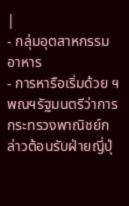|
- กลุ่มอุตสาหกรรมอาหาร
- การหารือเริ่มด้วย ฯพณฯรัฐมนตรีว่าการกระทรวงพาณิชย์กล่าวต้อนรับฝ่ายญี่ปุ่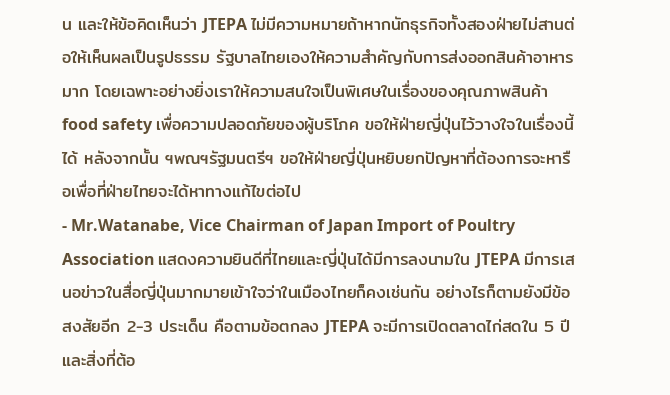น และให้ข้อคิดเห็นว่า JTEPA ไม่มีความหมายถ้าหากนักธุรกิจทั้งสองฝ่ายไม่สานต่อให้เห็นผลเป็นรูปธรรม รัฐบาลไทยเองให้ความสำคัญกับการส่งออกสินค้าอาหารมาก โดยเฉพาะอย่างยิ่งเราให้ความสนใจเป็นพิเศษในเรื่องของคุณภาพสินค้า food safety เพื่อความปลอดภัยของผู้บริโภค ขอให้ฝ่ายญี่ปุ่นไว้วางใจในเรื่องนี้ได้ หลังจากนั้น ฯพณฯรัฐมนตรีฯ ขอให้ฝ่ายญี่ปุ่นหยิบยกปัญหาที่ต้องการจะหารือเพื่อที่ฝ่ายไทยจะได้หาทางแก้ไขต่อไป
- Mr.Watanabe, Vice Chairman of Japan Import of Poultry Association แสดงความยินดีที่ไทยและญี่ปุ่นได้มีการลงนามใน JTEPA มีการเสนอข่าวในสื่อญี่ปุ่นมากมายเข้าใจว่าในเมืองไทยก็คงเช่นกัน อย่างไรก็ตามยังมีข้อสงสัยอีก 2-3 ประเด็น คือตามข้อตกลง JTEPA จะมีการเปิดตลาดไก่สดใน 5 ปี และสิ่งที่ต้อ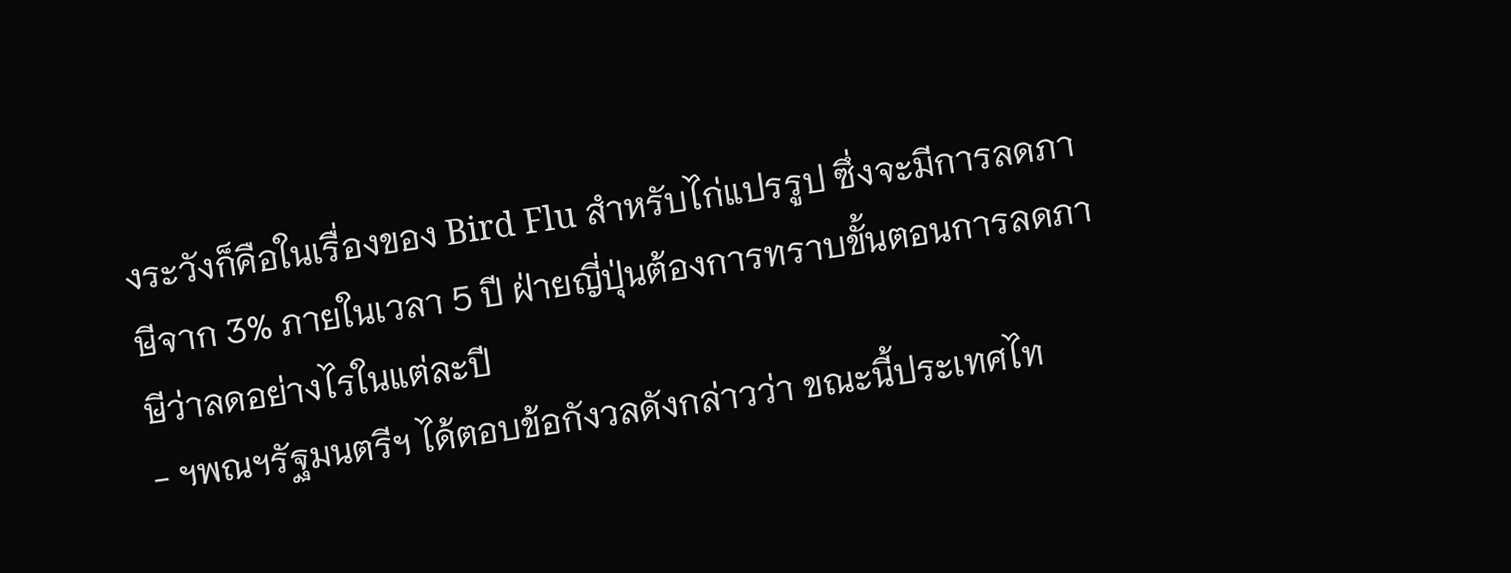งระวังก็คือในเรื่องของ Bird Flu สำหรับไก่แปรรูป ซึ่งจะมีการลดภาษีจาก 3% ภายในเวลา 5 ปี ฝ่ายญี่ปุ่นต้องการทราบขั้นตอนการลดภาษีว่าลดอย่างไรในแต่ละปี
- ฯพณฯรัฐมนตรีฯ ได้ตอบข้อกังวลดังกล่าวว่า ขณะนี้ประเทศไท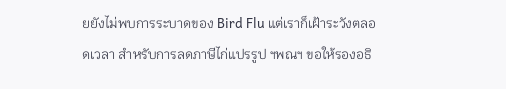ยยังไม่พบการระบาดของ Bird Flu แต่เราก็เฝ้าระวังตลอดเวลา สำหรับการลดภาษีไก่แปรรูป ฯพณฯ ขอให้รองอธิ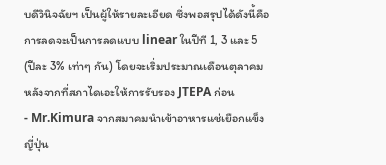บดีวินิจฉัยฯ เป็นผู้ให้รายละเอียด ซึ่งพอสรุปได้ดังนี้คือ การลดจะเป็นการลดแบบ linear ในปีที 1, 3 และ 5 (ปีละ 3% เท่าๆ กัน) โดยจะเริ่มประมาณเดือนตุลาคม หลังจากที่สภาไดเอะให้การรับรอง JTEPA ก่อน
- Mr.Kimura จากสมาคมนำเข้าอาหารแช่เยือกแข็งญี่ปุ่น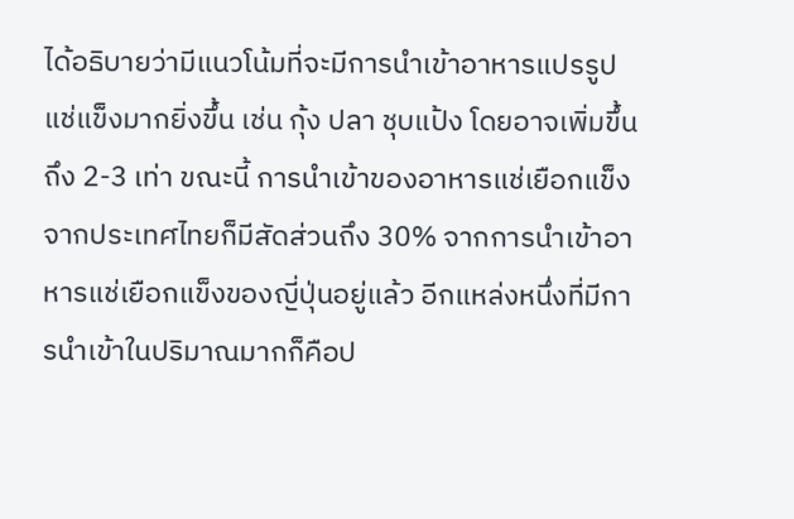ได้อธิบายว่ามีแนวโน้มที่จะมีการนำเข้าอาหารแปรรูปแช่แข็งมากยิ่งขึ้น เช่น กุ้ง ปลา ชุบแป้ง โดยอาจเพิ่มขึ้นถึง 2-3 เท่า ขณะนี้ การนำเข้าของอาหารแช่เยือกแข็งจากประเทศไทยก็มีสัดส่วนถึง 30% จากการนำเข้าอาหารแช่เยือกแข็งของญี่ปุ่นอยู่แล้ว อีกแหล่งหนึ่งที่มีการนำเข้าในปริมาณมากก็คือป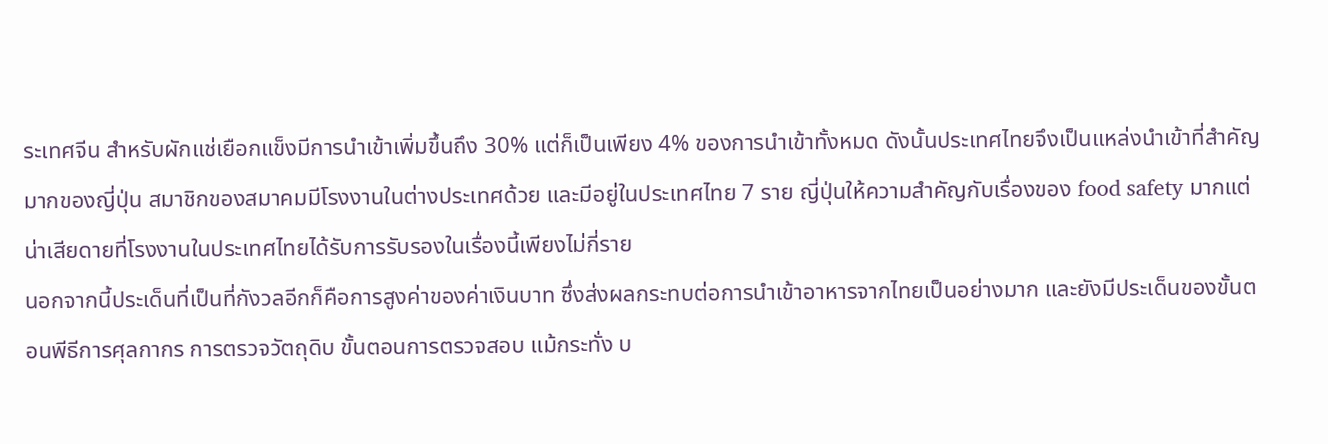ระเทศจีน สำหรับผักแช่เยือกแข็งมีการนำเข้าเพิ่มขึ้นถึง 30% แต่ก็เป็นเพียง 4% ของการนำเข้าทั้งหมด ดังนั้นประเทศไทยจึงเป็นแหล่งนำเข้าที่สำคัญมากของญี่ปุ่น สมาชิกของสมาคมมีโรงงานในต่างประเทศด้วย และมีอยู่ในประเทศไทย 7 ราย ญี่ปุ่นให้ความสำคัญกับเรื่องของ food safety มากแต่น่าเสียดายที่โรงงานในประเทศไทยได้รับการรับรองในเรื่องนี้เพียงไม่กี่ราย
นอกจากนี้ประเด็นที่เป็นที่กังวลอีกก็คือการสูงค่าของค่าเงินบาท ซึ่งส่งผลกระทบต่อการนำเข้าอาหารจากไทยเป็นอย่างมาก และยังมีประเด็นของขั้นตอนพีธีการศุลกากร การตรวจวัตถุดิบ ขั้นตอนการตรวจสอบ แม้กระทั่ง บ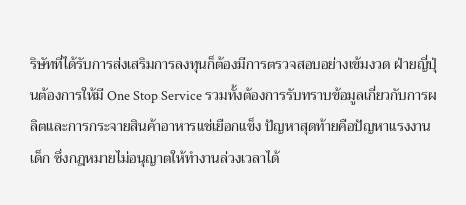ริษัทที่ได้รับการส่งเสริมการลงทุนก็ต้องมีการตรวจสอบอย่างเข้มงวด ฝ่ายญี่ปุ่นต้องการให้มี One Stop Service รวมทั้งต้องการรับทราบข้อมูลเกี่ยวกับการผลิตและการกระจายสินค้าอาหารแช่เยือกแข็ง ปัญหาสุดท้ายคือปัญหาแรงงานเด็ก ซึ่งกฎหมายไม่อนุญาตให้ทำงานล่วงเวลาได้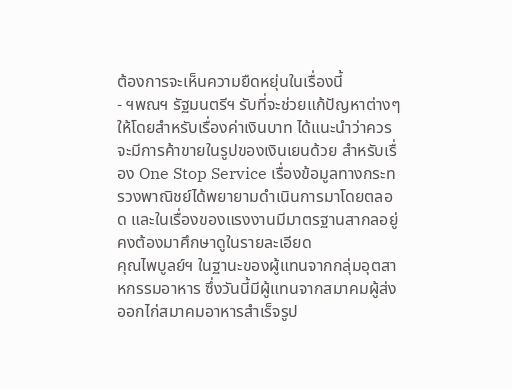ต้องการจะเห็นความยืดหยุ่นในเรื่องนี้
- ฯพณฯ รัฐมนตรีฯ รับที่จะช่วยแก้ปัญหาต่างๆ ให้โดยสำหรับเรื่องค่าเงินบาท ได้แนะนำว่าควรจะมีการค้าขายในรูปของเงินเยนด้วย สำหรับเรื่อง One Stop Service เรื่องข้อมูลทางกระทรวงพาณิชย์ได้พยายามดำเนินการมาโดยตลอด และในเรื่องของแรงงานมีมาตรฐานสากลอยู่คงต้องมาศึกษาดูในรายละเอียด
คุณไพบูลย์ฯ ในฐานะของผู้แทนจากกลุ่มอุตสาหกรรมอาหาร ซึ่งวันนี้มีผู้แทนจากสมาคมผู้ส่งออกไก่สมาคมอาหารสำเร็จรูป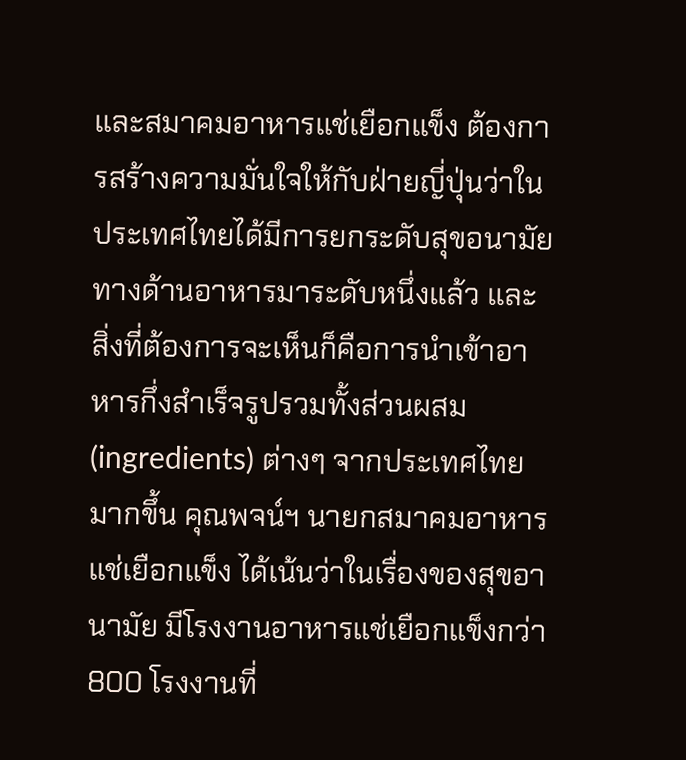และสมาคมอาหารแช่เยือกแข็ง ต้องการสร้างความมั่นใจให้กับฝ่ายญี่ปุ่นว่าในประเทศไทยได้มีการยกระดับสุขอนามัยทางด้านอาหารมาระดับหนึ่งแล้ว และสิ่งที่ต้องการจะเห็นก็คือการนำเข้าอาหารกึ่งสำเร็จรูปรวมทั้งส่วนผสม (ingredients) ต่างๆ จากประเทศไทยมากขึ้น คุณพจน์ฯ นายกสมาคมอาหารแช่เยือกแข็ง ได้เน้นว่าในเรื่องของสุขอานามัย มีโรงงานอาหารแช่เยือกแข็งกว่า 800 โรงงานที่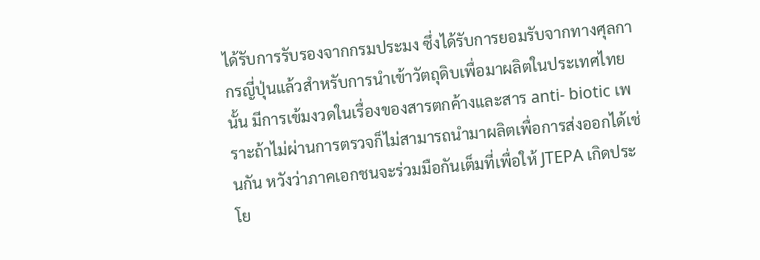ได้รับการรับรองจากกรมประมง ซึ่งได้รับการยอมรับจากทางศุลกากรญี่ปุ่นแล้วสำหรับการนำเข้าวัตถุดิบเพื่อมาผลิตในประเทศไทยนั้น มีการเข้มงวดในเรื่องของสารตกค้างและสาร anti- biotic เพราะถ้าไม่ผ่านการตรวจก็ไม่สามารถนำมาผลิตเพื่อการส่งออกได้เช่นกัน หวังว่าภาคเอกชนจะร่วมมือกันเต็มที่เพื่อให้ JTEPA เกิดประโย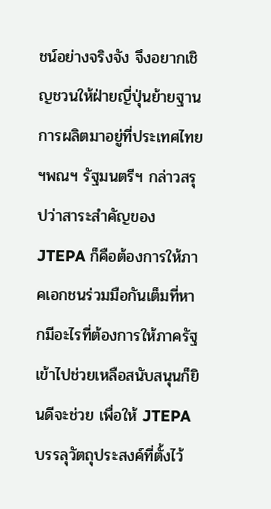ชน์อย่างจริงจัง จึงอยากเชิญชวนให้ฝ่ายญี่ปุ่นย้ายฐานการผลิตมาอยู่ที่ประเทศไทย
ฯพณฯ รัฐมนตรีฯ กล่าวสรุปว่าสาระสำคัญของ JTEPA ก็คือต้องการให้ภาคเอกชนร่วมมือกันเต็มที่หากมีอะไรที่ต้องการให้ภาครัฐเข้าไปช่วยเหลือสนับสนุนก็ยินดีจะช่วย เพื่อให้ JTEPA บรรลุวัตถุประสงค์ที่ตั้งไว้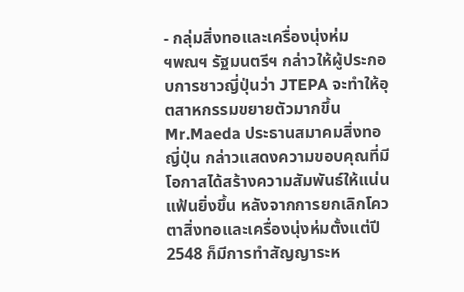- กลุ่มสิ่งทอและเครื่องนุ่งห่ม
ฯพณฯ รัฐมนตรีฯ กล่าวให้ผู้ประกอบการชาวญี่ปุ่นว่า JTEPA จะทำให้อุตสาหกรรมขยายตัวมากขึ้น Mr.Maeda ประธานสมาคมสิ่งทอญี่ปุ่น กล่าวแสดงความขอบคุณที่มีโอกาสได้สร้างความสัมพันธ์ให้แน่นแฟ้นยิ่งขึ้น หลังจากการยกเลิกโควตาสิ่งทอและเครื่องนุ่งห่มตั้งแต่ปี 2548 ก็มีการทำสัญญาระห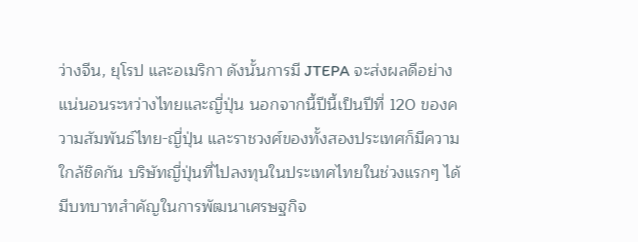ว่างจีน, ยุโรป และอเมริกา ดังนั้นการมี JTEPA จะส่งผลดีอย่างแน่นอนระหว่างไทยและญี่ปุ่น นอกจากนี้ปีนี้เป็นปีที่ 120 ของความสัมพันธ์ไทย-ญี่ปุ่น และราชวงศ์ของทั้งสองประเทศก็มีความใกล้ชิดกัน บริษัทญี่ปุ่นที่ไปลงทุนในประเทศไทยในช่วงแรกๆ ได้มีบทบาทสำคัญในการพัฒนาเศรษฐกิจ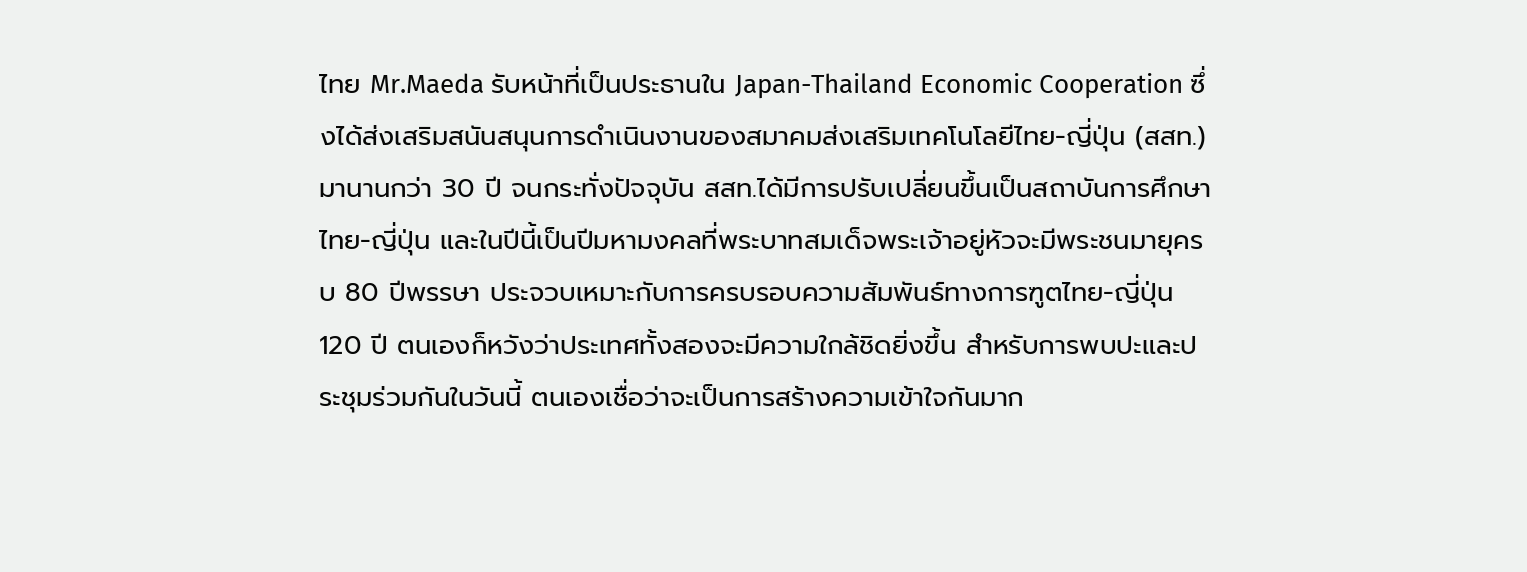ไทย Mr.Maeda รับหน้าที่เป็นประธานใน Japan-Thailand Economic Cooperation ซึ่งได้ส่งเสริมสนันสนุนการดำเนินงานของสมาคมส่งเสริมเทคโนโลยีไทย-ญี่ปุ่น (สสท.) มานานกว่า 30 ปี จนกระทั่งปัจจุบัน สสท.ได้มีการปรับเปลี่ยนขึ้นเป็นสถาบันการศึกษาไทย-ญี่ปุ่น และในปีนี้เป็นปีมหามงคลที่พระบาทสมเด็จพระเจ้าอยู่หัวจะมีพระชนมายุครบ 80 ปีพรรษา ประจวบเหมาะกับการครบรอบความสัมพันธ์ทางการฑูตไทย-ญี่ปุ่น 120 ปี ตนเองก็หวังว่าประเทศทั้งสองจะมีความใกล้ชิดยิ่งขึ้น สำหรับการพบปะและประชุมร่วมกันในวันนี้ ตนเองเชื่อว่าจะเป็นการสร้างความเข้าใจกันมาก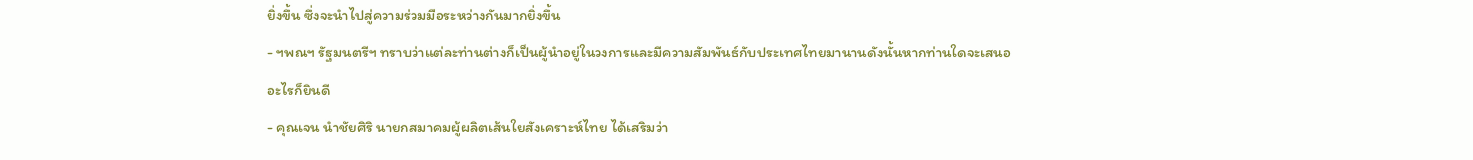ยิ่งขึ้น ซึ่งจะนำไปสู่ความร่วมมือระหว่างกันมากยิ่งขึ้น
- ฯพณฯ รัฐมนตรีฯ ทราบว่าแต่ละท่านต่างก็เป็นผู้นำอยู่ในวงการและมีความสัมพันธ์กับประเทศไทยมานานดังนั้นหากท่านใดจะเสนออะไรก็ยินดี
- คุณเจน นำชัยศิริ นายกสมาคมผู้ผลิตเส้นใยสังเคราะห์ไทย ได้เสริมว่า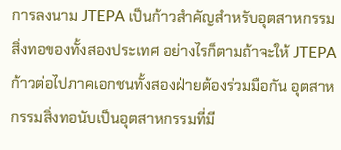การลงนาม JTEPA เป็นก้าวสำคัญสำหรับอุตสาหกรรมสิ่งทอของทั้งสองประเทศ อย่างไรก็ตามถ้าจะให้ JTEPA ก้าวต่อไปภาคเอกชนทั้งสองฝ่ายต้องร่วมมือกัน อุตสาหกรรมสิ่งทอนับเป็นอุตสาหกรรมที่มี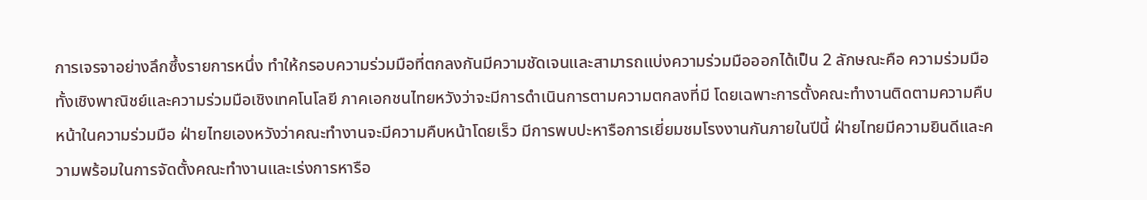การเจรจาอย่างลึกซึ้งรายการหนึ่ง ทำให้กรอบความร่วมมือที่ตกลงกันมีความชัดเจนและสามารถแบ่งความร่วมมือออกได้เป็น 2 ลักษณะคือ ความร่วมมือทั้งเชิงพาณิชย์และความร่วมมือเชิงเทคโนโลยี ภาคเอกชนไทยหวังว่าจะมีการดำเนินการตามความตกลงที่มี โดยเฉพาะการตั้งคณะทำงานติดตามความคืบหน้าในความร่วมมือ ฝ่ายไทยเองหวังว่าคณะทำงานจะมีความคืบหน้าโดยเร็ว มีการพบปะหารือการเยี่ยมชมโรงงานกันภายในปีนี้ ฝ่ายไทยมีความยินดีและความพร้อมในการจัดตั้งคณะทำงานและเร่งการหารือ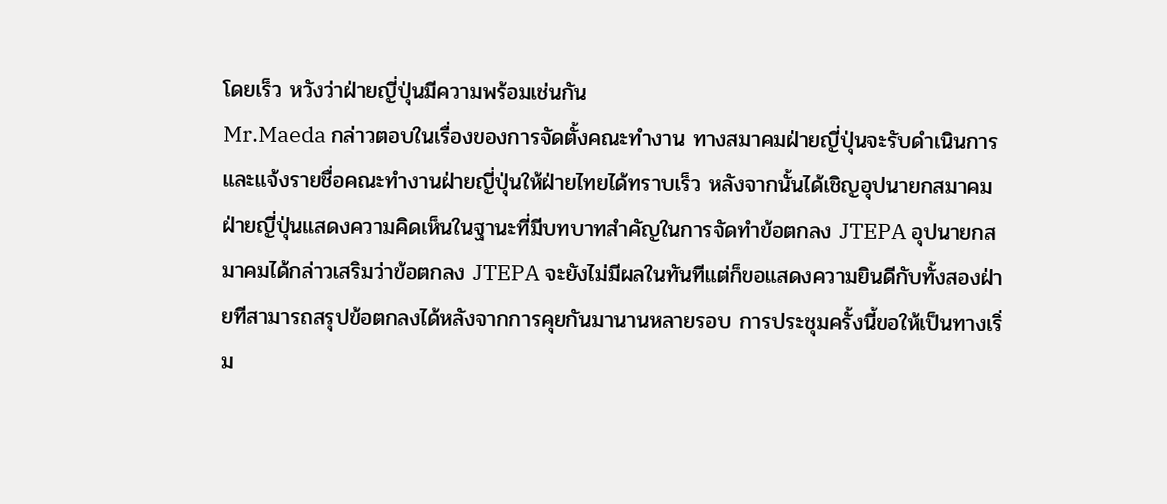โดยเร็ว หวังว่าฝ่ายญี่ปุ่นมีความพร้อมเช่นกัน
Mr.Maeda กล่าวตอบในเรื่องของการจัดตั้งคณะทำงาน ทางสมาคมฝ่ายญี่ปุ่นจะรับดำเนินการและแจ้งรายชื่อคณะทำงานฝ่ายญี่ปุ่นให้ฝ่ายไทยได้ทราบเร็ว หลังจากนั้นได้เชิญอุปนายกสมาคมฝ่ายญี่ปุ่นแสดงความคิดเห็นในฐานะที่มีบทบาทสำคัญในการจัดทำข้อตกลง JTEPA อุปนายกสมาคมได้กล่าวเสริมว่าข้อตกลง JTEPA จะยังไม่มีผลในทันทีแต่ก็ขอแสดงความยินดีกับทั้งสองฝ่ายทีสามารถสรุปข้อตกลงได้หลังจากการคุยกันมานานหลายรอบ การประชุมครั้งนี้ขอให้เป็นทางเริ่ม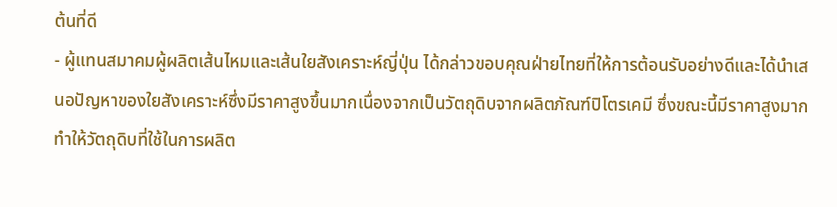ต้นที่ดี
- ผู้แทนสมาคมผู้ผลิตเส้นไหมและเส้นใยสังเคราะห์ญี่ปุ่น ได้กล่าวขอบคุณฝ่ายไทยที่ให้การต้อนรับอย่างดีและได้นำเสนอปัญหาของใยสังเคราะห์ซึ่งมีราคาสูงขึ้นมากเนื่องจากเป็นวัตถุดิบจากผลิตภัณฑ์ปิโตรเคมี ซึ่งขณะนี้มีราคาสูงมากทำให้วัตถุดิบที่ใช้ในการผลิต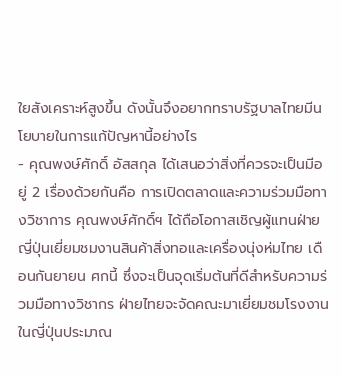ใยสังเคราะห์สูงขึ้น ดังนั้นจึงอยากทราบรัฐบาลไทยมีนโยบายในการแก้ปัญหานี้อย่างไร
- คุณพงษ์ศักดิ์ อัสสกุล ได้เสนอว่าสิ่งที่ควรจะเป็นมีอยู่ 2 เรื่องด้วยกันคือ การเปิดตลาดและความร่วมมือทางวิชาการ คุณพงษ์ศักดิ์ฯ ได้ถือโอกาสเชิญผู้แทนฝ่ายญี่ปุ่นเยี่ยมชมงานสินค้าสิ่งทอและเครื่องนุ่งห่มไทย เดือนกันยายน ศกนี้ ซึ่งจะเป็นจุดเริ่มต้นที่ดีสำหรับความร่วมมือทางวิชากร ฝ่ายไทยจะจัดคณะมาเยี่ยมชมโรงงานในญี่ปุ่นประมาณ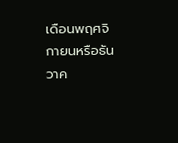เดือนพฤศจิกายนหรือธันวาค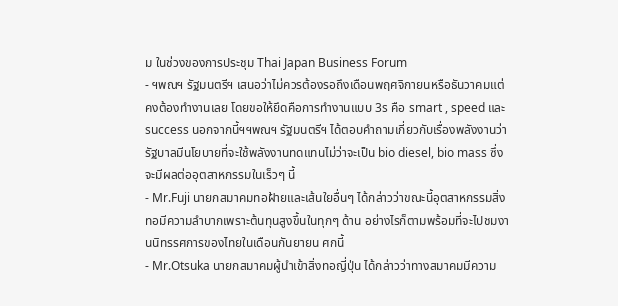ม ในช่วงของการประชุม Thai Japan Business Forum
- ฯพณฯ รัฐมนตรีฯ เสนอว่าไม่ควรต้องรอถึงเดือนพฤศจิกายนหรือธันวาคมแต่คงต้องทำงานเลย โดยขอให้ยึดคือการทำงานแบบ 3s คือ smart , speed และ success นอกจากนี้ฯฯพณฯ รัฐมนตรีฯ ได้ตอบคำถามเกี่ยวกับเรื่องพลังงานว่า รัฐบาลมีนโยบายที่จะใช้พลังงานทดแทนไม่ว่าจะเป็น bio diesel, bio mass ซึ่งจะมีผลต่ออุตสาหกรรมในเร็วๆ นี้
- Mr.Fuji นายกสมาคมทอฝ้ายและเส้นใยอื่นๆ ได้กล่าวว่าขณะนี้อุตสาหกรรมสิ่งทอมีความลำบากเพราะต้นทุนสูงขึ้นในทุกๆ ด้าน อย่างไรก็ตามพร้อมที่จะไปชมงานนิทรรศการของไทยในเดือนกันยายน ศกนี้
- Mr.Otsuka นายกสมาคมผู้นำเข้าสิ่งทอญี่ปุ่น ได้กล่าวว่าทางสมาคมมีความ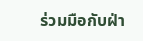ร่วมมือกับฝ่า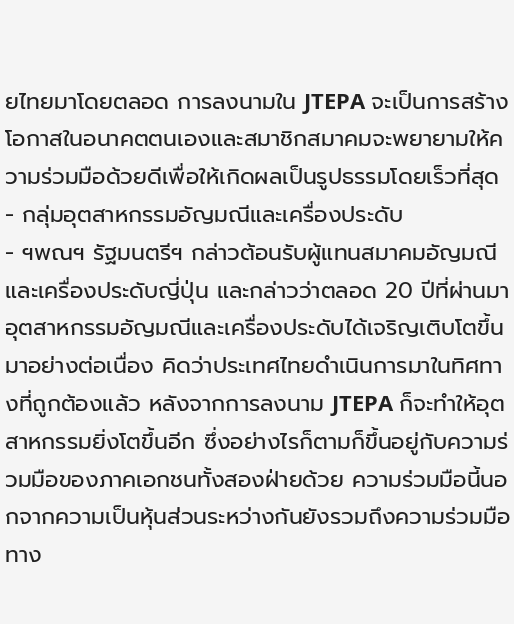ยไทยมาโดยตลอด การลงนามใน JTEPA จะเป็นการสร้างโอกาสในอนาคตตนเองและสมาชิกสมาคมจะพยายามให้ความร่วมมือด้วยดีเพื่อให้เกิดผลเป็นรูปธรรมโดยเร็วที่สุด
- กลุ่มอุตสาหกรรมอัญมณีและเครื่องประดับ
- ฯพณฯ รัฐมนตรีฯ กล่าวต้อนรับผู้แทนสมาคมอัญมณีและเครื่องประดับญี่ปุ่น และกล่าวว่าตลอด 20 ปีที่ผ่านมาอุตสาหกรรมอัญมณีและเครื่องประดับได้เจริญเติบโตขึ้นมาอย่างต่อเนื่อง คิดว่าประเทศไทยดำเนินการมาในทิศทางที่ถูกต้องแล้ว หลังจากการลงนาม JTEPA ก็จะทำให้อุตสาหกรรมยิ่งโตขึ้นอีก ซึ่งอย่างไรก็ตามก็ขึ้นอยู่กับความร่วมมือของภาคเอกชนทั้งสองฝ่ายด้วย ความร่วมมือนี้นอกจากความเป็นหุ้นส่วนระหว่างกันยังรวมถึงความร่วมมือทาง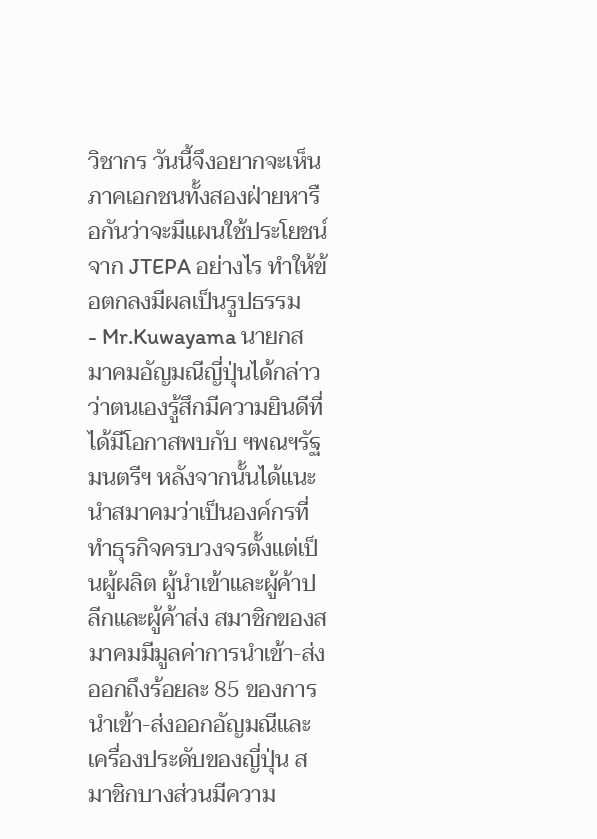วิชากร วันนี้จึงอยากจะเห็นภาคเอกชนทั้งสองฝ่ายหารือกันว่าจะมีแผนใช้ประโยชน์จาก JTEPA อย่างไร ทำให้ข้อตกลงมีผลเป็นรูปธรรม
- Mr.Kuwayama นายกสมาคมอัญมณีญี่ปุ่นได้กล่าวว่าตนเองรู้สึกมีความยินดีที่ได้มีโอกาสพบกับ ฯพณฯรัฐมนตรีฯ หลังจากนั้นได้แนะนำสมาคมว่าเป็นองค์กรที่ทำธุรกิจครบวงจรตั้งแต่เป็นผู้ผลิต ผู้นำเข้าและผู้ค้าปลีกและผู้ค้าส่ง สมาชิกของสมาคมมีมูลค่าการนำเข้า-ส่งออกถึงร้อยละ 85 ของการนำเข้า-ส่งออกอัญมณีและเครื่องประดับของญี่ปุ่น สมาชิกบางส่วนมีความ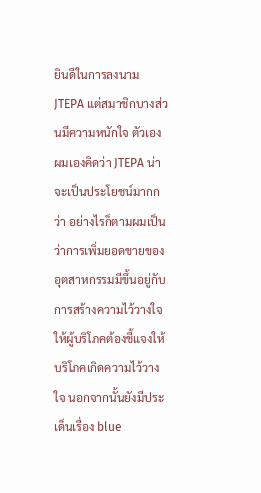ยินดีในการลงนาม JTEPA แต่สมาชิกบางส่วนมีความหนักใจ ตัวเองผมเองคิดว่า JTEPA น่าจะเป็นประโยชน์มากกว่า อย่างไรก็ตามผมเป็นว่าการเพิ่มยอดขายของอุตสาหกรรมมีขึ้นอยู่กับการสร้างความไว้วางใจให้ผู้บริโภคต้องชี้แจงให้บริโภคเกิดความไว้วางใจ นอกจากนั้นยังมีประเด็นเรื่อง blue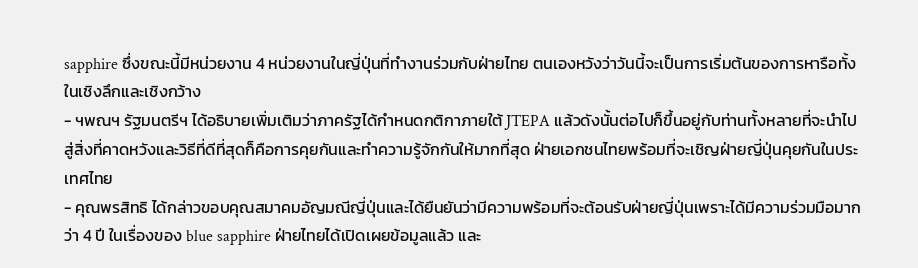sapphire ซึ่งขณะนี้มีหน่วยงาน 4 หน่วยงานในญี่ปุ่นที่ทำงานร่วมกับฝ่ายไทย ตนเองหวังว่าวันนี้จะเป็นการเริ่มต้นของการหารือทั้งในเชิงลึกและเชิงกว้าง
- ฯพณฯ รัฐมนตรีฯ ได้อธิบายเพิ่มเติมว่าภาครัฐได้กำหนดกติกาภายใต้ JTEPA แล้วดังนั้นต่อไปก็ขึ้นอยู่กับท่านทั้งหลายที่จะนำไปสู่สิ่งที่คาดหวังและวิธีที่ดีที่สุดก็คือการคุยกันและทำความรู้จักกันให้มากที่สุด ฝ่ายเอกชนไทยพร้อมที่จะเชิญฝ่ายญี่ปุ่นคุยกันในประเทศไทย
- คุณพรสิทธิ ได้กล่าวขอบคุณสมาคมอัญมณีญี่ปุ่นและได้ยืนยันว่ามีความพร้อมที่จะต้อนรับฝ่ายญี่ปุ่นเพราะได้มีความร่วมมือมากว่า 4 ปี ในเรื่องของ blue sapphire ฝ่ายไทยได้เปิดเผยข้อมูลแล้ว และ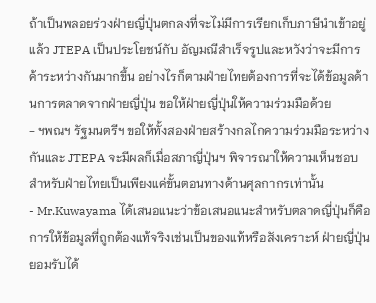ถ้าเป็นพลอยร่วงฝ่ายญี่ปุ่นตกลงที่จะไม่มีการเรียกเก็บภาษีนำเข้าอยู่แล้ว JTEPA เป็นประโยชน์กับ อัญมณีสำเร็จรูปและหวังว่าจะมีการค้าระหว่างกันมากขึ้น อย่างไรก็ตามฝ่ายไทยต้องการที่จะได้ข้อมูลด้านการตลาดจากฝ่ายญี่ปุ่น ขอให้ฝ่ายญี่ปุ่นให้ความร่วมมือด้วย
- ฯพณฯ รัฐมนตรีฯ ขอให้ทั้งสองฝ่ายสร้างกลไกความร่วมมือระหว่างกันและ JTEPA จะมีผลก็เมื่อสภาญี่ปุ่นฯ พิจารณาให้ความเห็นชอบ สำหรับฝ่ายไทยเป็นเพียงแค่ขั้นตอนทางด้านศุลกากรเท่านั้น
- Mr.Kuwayama ได้เสนอแนะว่าข้อเสนอแนะสำหรับตลาดญี่ปุ่นก็คือการให้ข้อมูลที่ถูกต้องแท้จริงเช่นเป็นของแท้หรือสังเคราะห์ ฝ่ายญี่ปุ่นยอมรับได้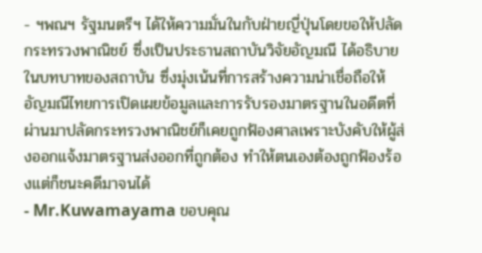- ฯพณฯ รัฐมนตรีฯ ได้ให้ความมั่นในกับฝ่ายญี่ปุ่นโดยขอให้ปลัดกระทรวงพาณิชย์ ซึ่งเป็นประธานสถาบันวิจัยอัญมณี ได้อธิบายในบทบาทของสถาบัน ซึ่งมุ่งเน้นที่การสร้างความน่าเชื่อถือให้อัญมณีไทยการเปิดเผยข้อมูลและการรับรองมาตรฐานในอดีตที่ผ่านมาปลัดกระทรวงพาณิชย์ก็เคยถูกฟ้องศาลเพราะบังคับให้ผู้ส่งออกแจ้งมาตรฐานส่งออกที่ถูกต้อง ทำให้ตนเองต้องถูกฟ้องร้องแต่ก็ชนะคดีมาจนได้
- Mr.Kuwamayama ขอบคุณ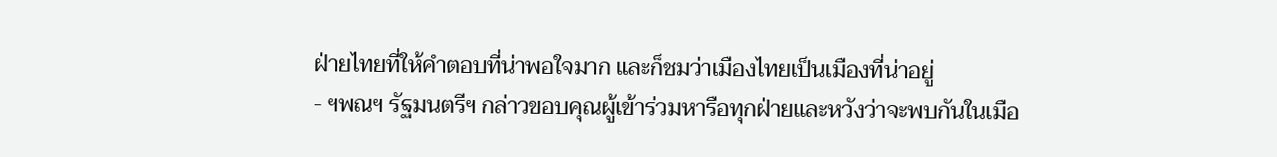ฝ่ายไทยที่ให้คำตอบที่น่าพอใจมาก และก็ชมว่าเมืองไทยเป็นเมืองที่น่าอยู่
- ฯพณฯ รัฐมนตรีฯ กล่าวขอบคุณผู้เข้าร่วมหารือทุกฝ่ายและหวังว่าจะพบกันในเมือ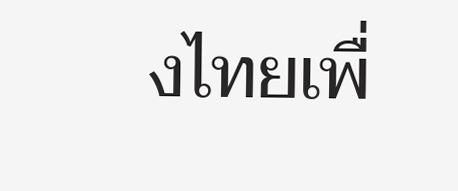งไทยเพื่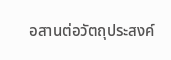อสานต่อวัตถุประสงค์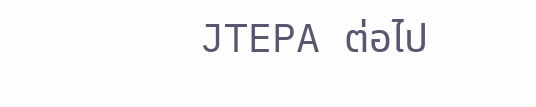JTEPA ต่อไป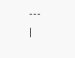---
|